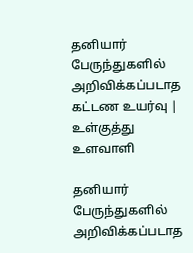தனியார் பேருந்துகளில் அறிவிக்கப்படாத கட்டண உயர்வு | உள்குத்து உளவாளி

தனியார் பேருந்துகளில் அறிவிக்கப்படாத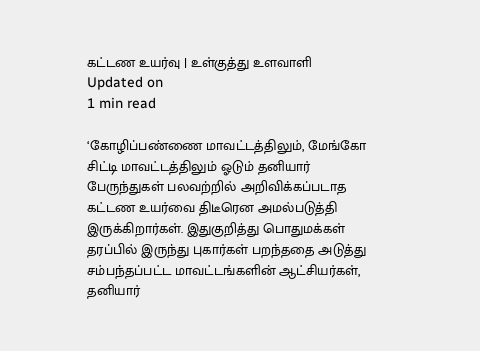கட்டண உயர்வு | உள்குத்து உளவாளி
Updated on
1 min read

‘கோழிப்பண்ணை மாவட்டத்திலும், மேங்கோ சிட்டி மாவட்டத்திலும் ஓடும் தனியார் பேருந்துகள் பலவற்றில் அறிவிக்கப்படாத கட்டண உயர்வை திடீரென அமல்படுத்தி இருக்கிறார்கள். இதுகுறித்து பொதுமக்கள் தரப்பில் இருந்து புகார்கள் பறந்ததை அடுத்து சம்பந்தப்பட்ட மாவட்டங்களின் ஆட்சியர்கள், தனியார்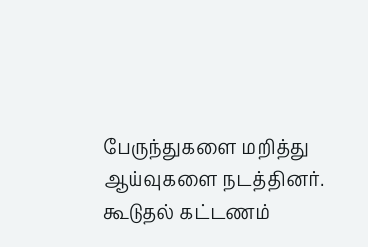பேருந்துகளை மறித்து ஆய்வுகளை நடத்தினர். கூடுதல் கட்டணம்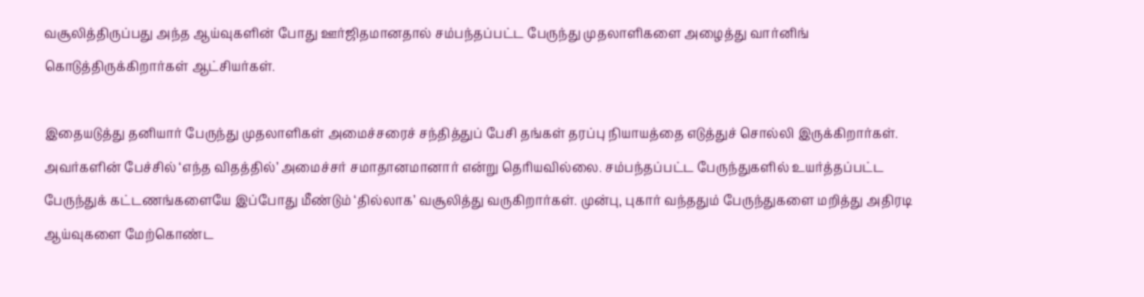வசூலித்திருப்பது அந்த ஆய்வுகளின் போது ஊர்ஜிதமானதால் சம்பந்தப்பட்ட பேருந்து முதலாளிகளை அழைத்து வார்னிங் கொடுத்திருக்கிறார்கள் ஆட்சியர்கள்.

இதையடுத்து தனியார் பேருந்து முதலாளிகள் அமைச்சரைச் சந்தித்துப் பேசி தங்கள் தரப்பு நியாயத்தை எடுத்துச் சொல்லி இருக்கிறார்கள். அவர்களின் பேச்சில் ‘எந்த விதத்தில்’ அமைச்சர் சமாதானமானார் என்று தெரியவில்லை. சம்பந்தப்பட்ட பேருந்துகளில் உயர்த்தப்பட்ட பேருந்துக் கட்டணங்களையே இப்போது மீண்டும் ‘தில்லாக’ வசூலித்து வருகிறார்கள். முன்பு, புகார் வந்ததும் பேருந்துகளை மறித்து அதிரடி ஆய்வுகளை மேற்கொண்ட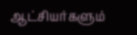ஆட்சியர்களும்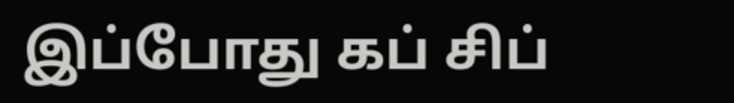இப்போது கப் சிப்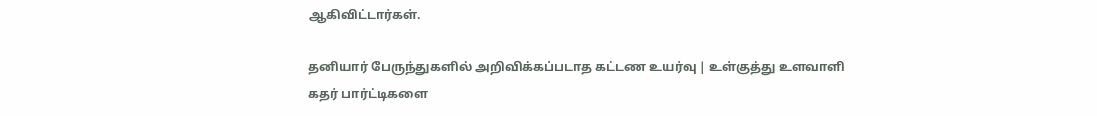ஆகிவிட்டார்கள்.

தனியார் பேருந்துகளில் அறிவிக்கப்படாத கட்டண உயர்வு | உள்குத்து உளவாளி
கதர் பார்ட்டிகளை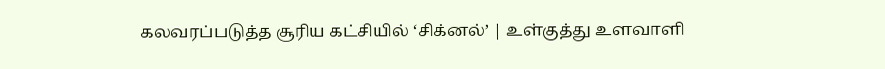கலவரப்படுத்த சூரிய கட்சியில் ‘சிக்னல்’ | உள்குத்து உளவாளி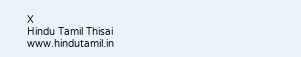X
Hindu Tamil Thisai
www.hindutamil.in